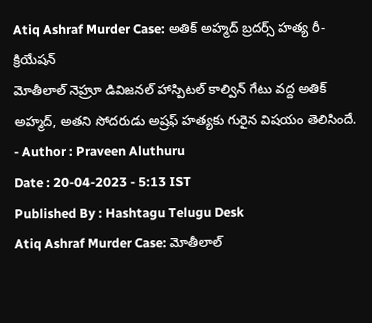Atiq Ashraf Murder Case: అతిక్ అహ్మద్ బ్రదర్స్ హత్య రీ-క్రియేషన్
మోతీలాల్ నెహ్రూ డివిజనల్ హాస్పిటల్ కాల్విన్ గేటు వద్ద అతిక్ అహ్మద్, అతని సోదరుడు అష్రఫ్ హత్యకు గురైన విషయం తెలిసిందే.
- Author : Praveen Aluthuru
Date : 20-04-2023 - 5:13 IST
Published By : Hashtagu Telugu Desk
Atiq Ashraf Murder Case: మోతీలాల్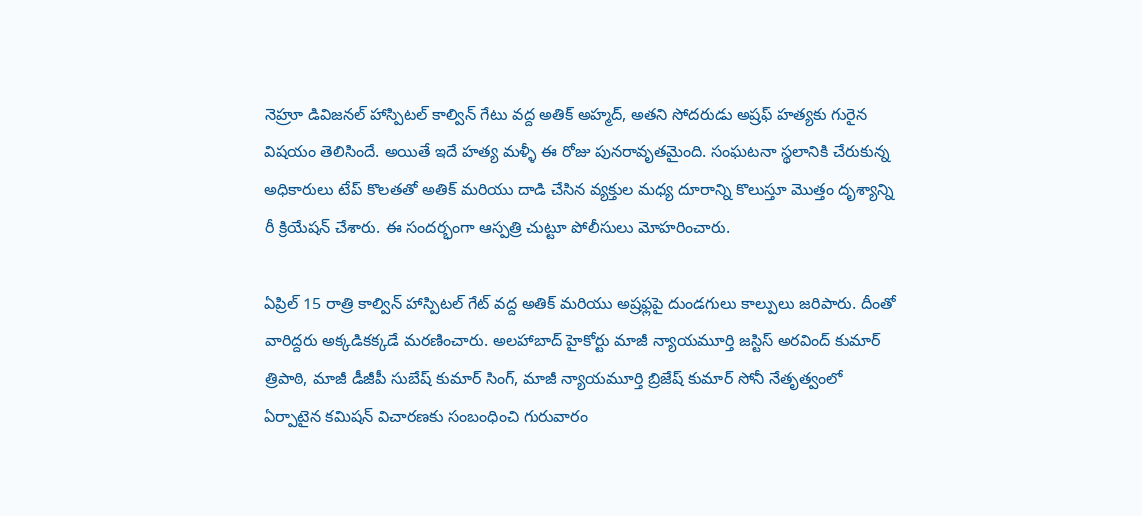నెహ్రూ డివిజనల్ హాస్పిటల్ కాల్విన్ గేటు వద్ద అతిక్ అహ్మద్, అతని సోదరుడు అష్రఫ్ హత్యకు గురైన విషయం తెలిసిందే. అయితే ఇదే హత్య మళ్ళీ ఈ రోజు పునరావృతమైంది. సంఘటనా స్థలానికి చేరుకున్న అధికారులు టేప్ కొలతతో అతిక్ మరియు దాడి చేసిన వ్యక్తుల మధ్య దూరాన్ని కొలుస్తూ మొత్తం దృశ్యాన్ని రీ క్రియేషన్ చేశారు. ఈ సందర్భంగా ఆస్పత్రి చుట్టూ పోలీసులు మోహరించారు.

ఏప్రిల్ 15 రాత్రి కాల్విన్ హాస్పిటల్ గేట్ వద్ద అతిక్ మరియు అష్రఫ్లపై దుండగులు కాల్పులు జరిపారు. దీంతో వారిద్దరు అక్కడికక్కడే మరణించారు. అలహాబాద్ హైకోర్టు మాజీ న్యాయమూర్తి జస్టిస్ అరవింద్ కుమార్ త్రిపాఠి, మాజీ డీజీపీ సుబేష్ కుమార్ సింగ్, మాజీ న్యాయమూర్తి బ్రిజేష్ కుమార్ సోనీ నేతృత్వంలో ఏర్పాటైన కమిషన్ విచారణకు సంబంధించి గురువారం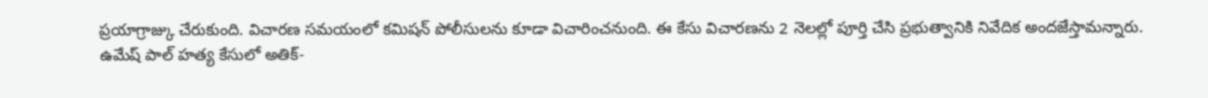ప్రయాగ్రాజ్కు చేరుకుంది. విచారణ సమయంలో కమిషన్ పోలీసులను కూడా విచారించనుంది. ఈ కేసు విచారణను 2 నెలల్లో పూర్తి చేసి ప్రభుత్వానికి నివేదిక అందజేస్తామన్నారు.
ఉమేష్ పాల్ హత్య కేసులో అతిక్-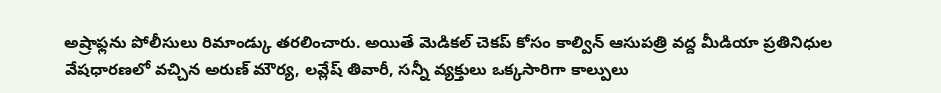అష్రాఫ్లను పోలీసులు రిమాండ్కు తరలించారు. అయితే మెడికల్ చెకప్ కోసం కాల్విన్ ఆసుపత్రి వద్ద మీడియా ప్రతినిధుల వేషధారణలో వచ్చిన అరుణ్ మౌర్య, లవ్లేష్ తివారీ, సన్నీ వ్యక్తులు ఒక్కసారిగా కాల్పులు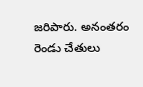జరిపారు. అనంతరం రెండు చేతులు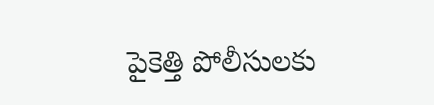పైకెత్తి పోలీసులకు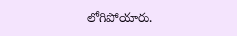లోగిపోయారు.